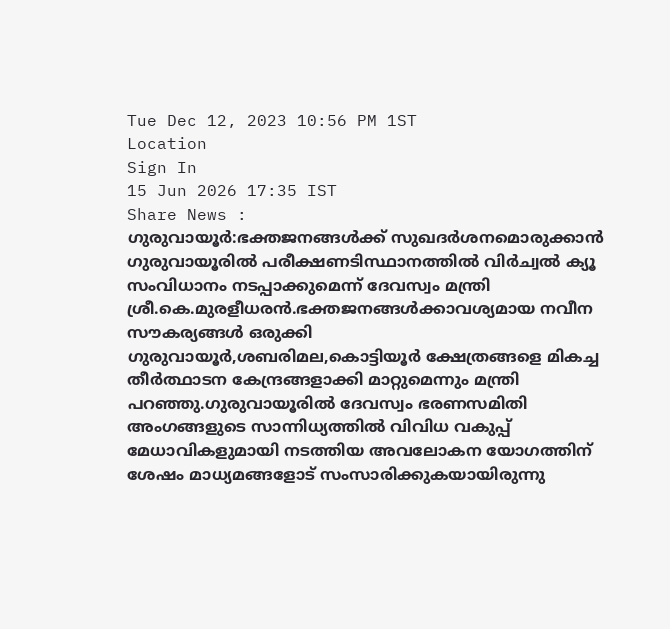Tue Dec 12, 2023 10:56 PM 1ST
Location
Sign In
15 Jun 2026 17:35 IST
Share News :
ഗുരുവായൂർ:ഭക്തജനങ്ങൾക്ക് സുഖദർശനമൊരുക്കാൻ ഗുരുവായൂരിൽ പരീക്ഷണടിസ്ഥാനത്തിൽ വിർച്വൽ ക്യൂ സംവിധാനം നടപ്പാക്കുമെന്ന് ദേവസ്വം മന്ത്രി ശ്രീ.കെ.മുരളീധരൻ.ഭക്തജനങ്ങൾക്കാവശ്യമായ നവീന സൗകര്യങ്ങൾ ഒരുക്കി ഗുരുവായൂർ,ശബരിമല,കൊട്ടിയൂർ ക്ഷേത്രങ്ങളെ മികച്ച തീർത്ഥാടന കേന്ദ്രങ്ങളാക്കി മാറ്റുമെന്നും മന്ത്രി പറഞ്ഞു.ഗുരുവായൂരിൽ ദേവസ്വം ഭരണസമിതി അംഗങ്ങളുടെ സാന്നിധ്യത്തിൽ വിവിധ വകുപ്പ് മേധാവികളുമായി നടത്തിയ അവലോകന യോഗത്തിന് ശേഷം മാധ്യമങ്ങളോട് സംസാരിക്കുകയായിരുന്നു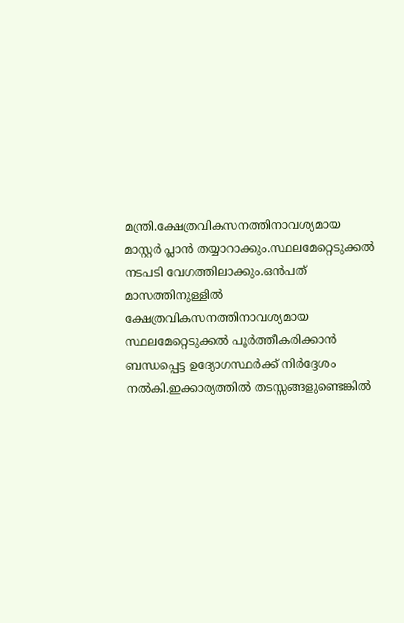മന്ത്രി.ക്ഷേത്രവികസനത്തിനാവശ്യമായ മാസ്റ്റർ പ്ലാൻ തയ്യാറാക്കും.സ്ഥലമേറ്റെടുക്കൽ നടപടി വേഗത്തിലാക്കും.ഒൻപത് മാസത്തിനുള്ളിൽ ക്ഷേത്രവികസനത്തിനാവശ്യമായ സ്ഥലമേറ്റെടുക്കൽ പൂർത്തീകരിക്കാൻ ബന്ധപ്പെട്ട ഉദ്യോഗസ്ഥർക്ക് നിർദ്ദേശം നൽകി.ഇക്കാര്യത്തിൽ തടസ്സങ്ങളുണ്ടെങ്കിൽ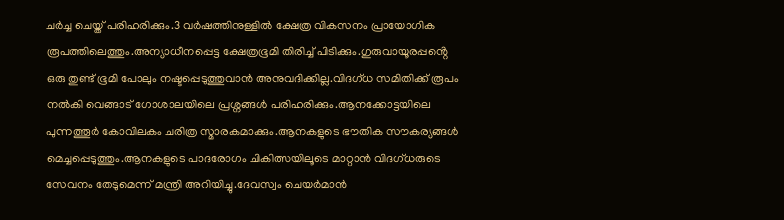ചർച്ച ചെയ്ത് പരിഹരിക്കും.3 വർഷത്തിനുള്ളിൽ ക്ഷേത്ര വികസനം പ്രായോഗിക രൂപത്തിലെത്തും.അന്യാധീനപ്പെട്ട ക്ഷേത്രഭൂമി തിരിച്ച് പിടിക്കും.ഗുരുവായൂരപ്പൻ്റെ ഒരു തുണ്ട് ഭൂമി പോലും നഷ്ടപ്പെടുത്തുവാൻ അനുവദിക്കില്ല.വിദഗ്ധ സമിതിക്ക് രൂപം നൽകി വെങ്ങാട് ഗോശാലയിലെ പ്രശ്നങ്ങൾ പരിഹരിക്കും.ആനക്കോട്ടയിലെ പുന്നത്തൂർ കോവിലകം ചരിത്ര സ്മാരകമാക്കും.ആനകളുടെ ഭൗതിക സൗകര്യങ്ങൾ മെച്ചപ്പെടുത്തും.ആനകളുടെ പാദരോഗം ചികിത്സയിലൂടെ മാറ്റാൻ വിദഗ്ധരുടെ സേവനം തേടുമെന്ന് മന്ത്രി അറിയിച്ചു.ദേവസ്വം ചെയർമാൻ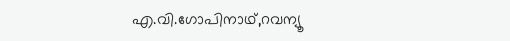എ.വി.ഗോപിനാഥ്,റവന്യൂ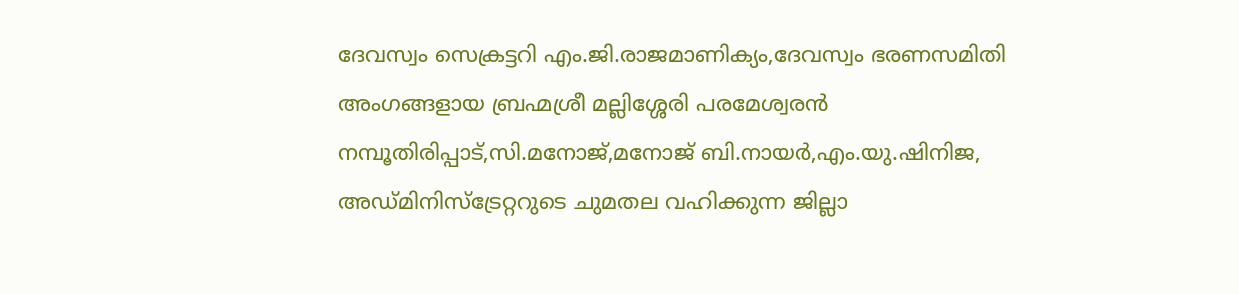ദേവസ്വം സെക്രട്ടറി എം.ജി.രാജമാണിക്യം,ദേവസ്വം ഭരണസമിതി അംഗങ്ങളായ ബ്രഹ്മശ്രീ മല്ലിശ്ശേരി പരമേശ്വരൻ നമ്പൂതിരിപ്പാട്,സി.മനോജ്,മനോജ് ബി.നായർ,എം.യു.ഷിനിജ, അഡ്മിനിസ്ട്രേറ്ററുടെ ചുമതല വഹിക്കുന്ന ജില്ലാ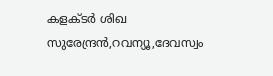കളക്ടർ ശിഖ സുരേന്ദ്രൻ,റവന്യൂ,ദേവസ്വം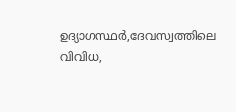ഉദ്യാഗസ്ഥർ,ദേവസ്വത്തിലെ വിവിധ,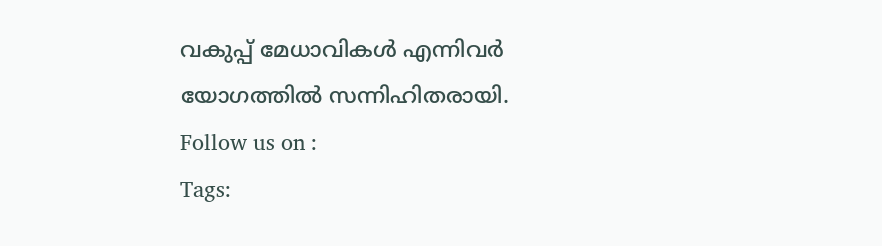വകുപ്പ് മേധാവികൾ എന്നിവർ യോഗത്തിൽ സന്നിഹിതരായി.
Follow us on :
Tags: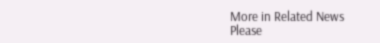More in Related News
Please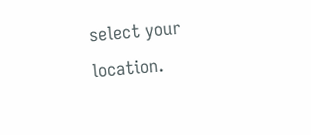select your location.